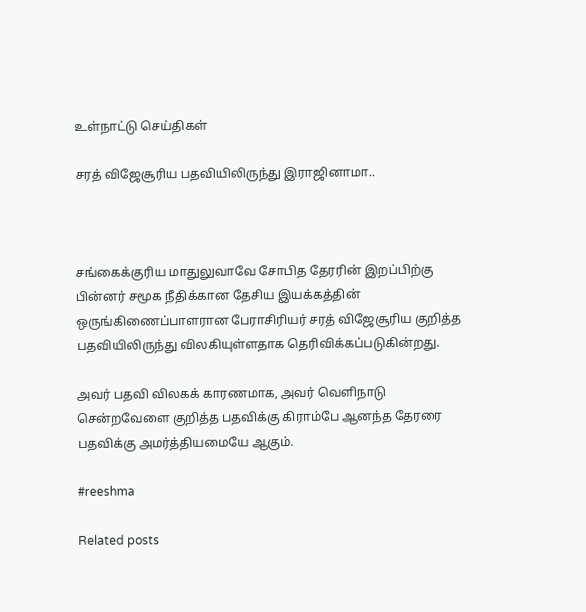உள்நாட்டு செய்திகள்

சரத் விஜேசூரிய பதவியிலிருந்து இராஜினாமா..



சங்கைக்குரிய மாதுலுவாவே சோபித தேரரின் இறப்பிற்கு பின்னர் சமூக நீதிக்கான தேசிய இயக்கத்தின் ஒருங்கிணைப்பாளரான பேராசிரியர் சரத் விஜேசூரிய குறித்த பதவியிலிருந்து விலகியுள்ளதாக தெரிவிக்கப்படுகின்றது.

அவர் பதவி விலகக் காரணமாக, அவர் வெளிநாடு சென்றவேளை குறித்த பதவிக்கு கிராம்பே ஆனந்த தேரரை பதவிக்கு அமர்த்தியமையே ஆகும்.

#reeshma

Related posts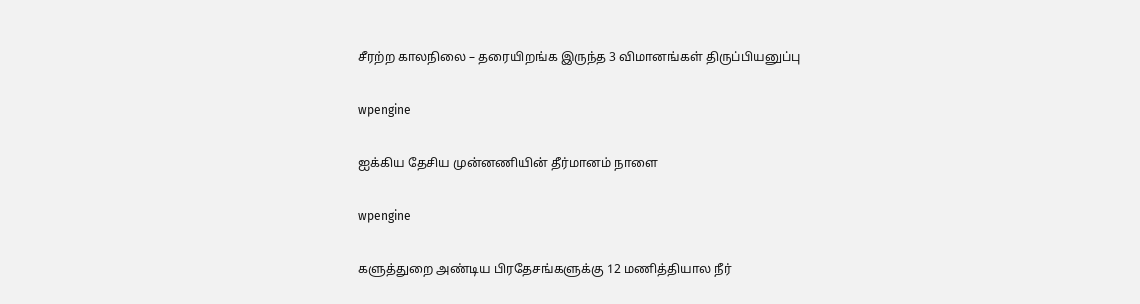சீரற்ற காலநிலை – தரையிறங்க இருந்த 3 விமானங்கள் திருப்பியனுப்பு

wpengine

ஐக்கிய தேசிய முன்னணியின் தீர்மானம் நாளை

wpengine

களுத்துறை அண்டிய பிரதேசங்களுக்கு 12 மணித்தியால நீர்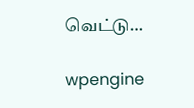வெட்டு…

wpengine